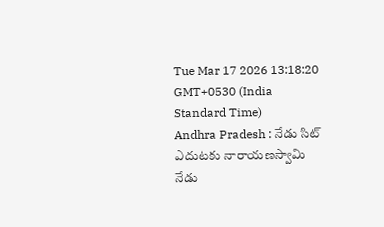Tue Mar 17 2026 13:18:20 GMT+0530 (India Standard Time)
Andhra Pradesh : నేడు సిట్ ఎదుటకు నారాయణస్వామి
నేడు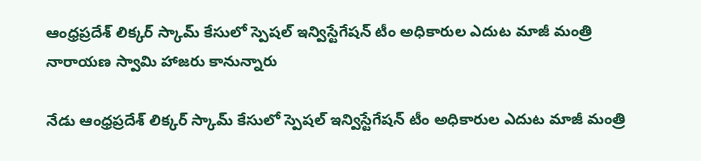ఆంధ్రప్రదేశ్ లిక్కర్ స్కామ్ కేసులో స్పెషల్ ఇన్విస్టేగేషన్ టీం అధికారుల ఎదుట మాజీ మంత్రి నారాయణ స్వామి హాజరు కానున్నారు

నేడు ఆంధ్రప్రదేశ్ లిక్కర్ స్కామ్ కేసులో స్పెషల్ ఇన్విస్టేగేషన్ టీం అధికారుల ఎదుట మాజీ మంత్రి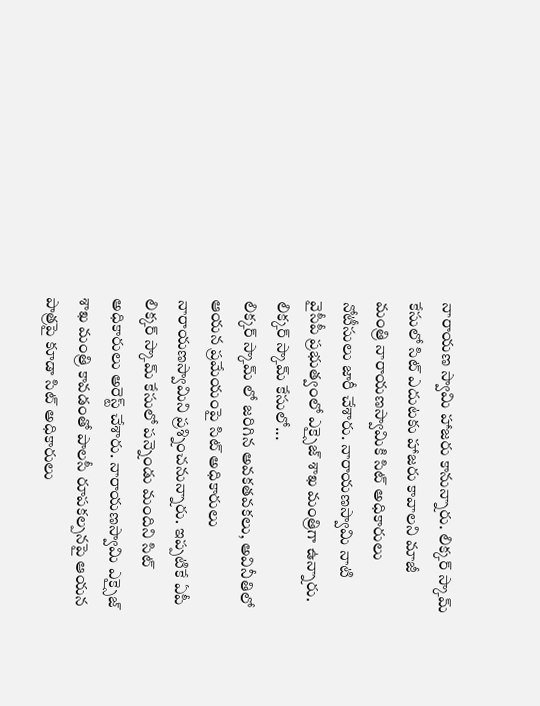నారాయణ స్వామి హాజరు కానున్నారు. లిక్కర్ స్కామ్ కేసులో సిట్ ఎదుటకు హాజరు కావాలని మాజీ మంత్రి నారాయణస్వామికి సిట్ అధికారులు నోటీసులు జారీ చేశారు. నారాయణస్వామి నాటి వైసీపీ ప్రభుత్వంలో ఎక్సైజ్ శాఖ మంత్రిగా ఉన్నారు.
లిక్కర్ స్కామ్ కేసులో...
లిక్కర్ స్కామ్ లో జరిగిన అవకతవకలు, అవినీతిలో ఆయన ప్రమేయంపై సిట్ అధికారులు నారాయణస్వామిని ప్రశ్నించనున్నారు. ఇప్పటికే ఏపీ లిక్కర్ స్కామ్ కేసులో పన్నెండు మందిని సిట్ అధికారులు అరెస్ట్ చేశారు. నారాయణస్వామి ఎక్సైజ్ శాఖ మంత్రి కావడంతో పాలసీ రూపకల్పనపై ఆయన పాత్రపై కూడా సిట్ అధికారులు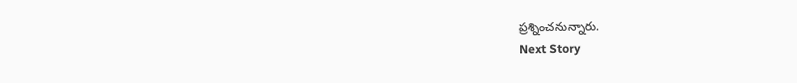ప్రశ్నించనున్నారు.
Next Story